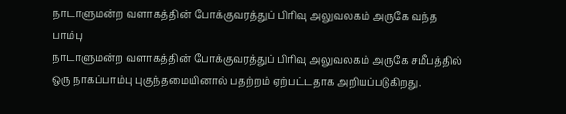நாடாளுமன்ற வளாகத்தின் போக்குவரத்துப் பிரிவு அலுவலகம் அருகே வந்த பாம்பு
நாடாளுமன்ற வளாகத்தின் போக்குவரத்துப் பிரிவு அலுவலகம் அருகே சமீபத்தில் ஒரு நாகப்பாம்பு புகுந்தமையினால் பதற்றம் ஏற்பட்டதாக அறியப்படுகிறது.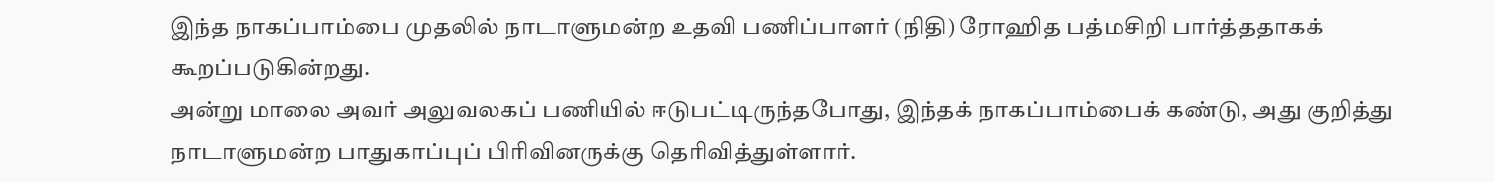இந்த நாகப்பாம்பை முதலில் நாடாளுமன்ற உதவி பணிப்பாளர் (நிதி) ரோஹித பத்மசிறி பார்த்ததாகக் கூறப்படுகின்றது.
அன்று மாலை அவர் அலுவலகப் பணியில் ஈடுபட்டிருந்தபோது, இந்தக் நாகப்பாம்பைக் கண்டு, அது குறித்து நாடாளுமன்ற பாதுகாப்புப் பிரிவினருக்கு தெரிவித்துள்ளார்.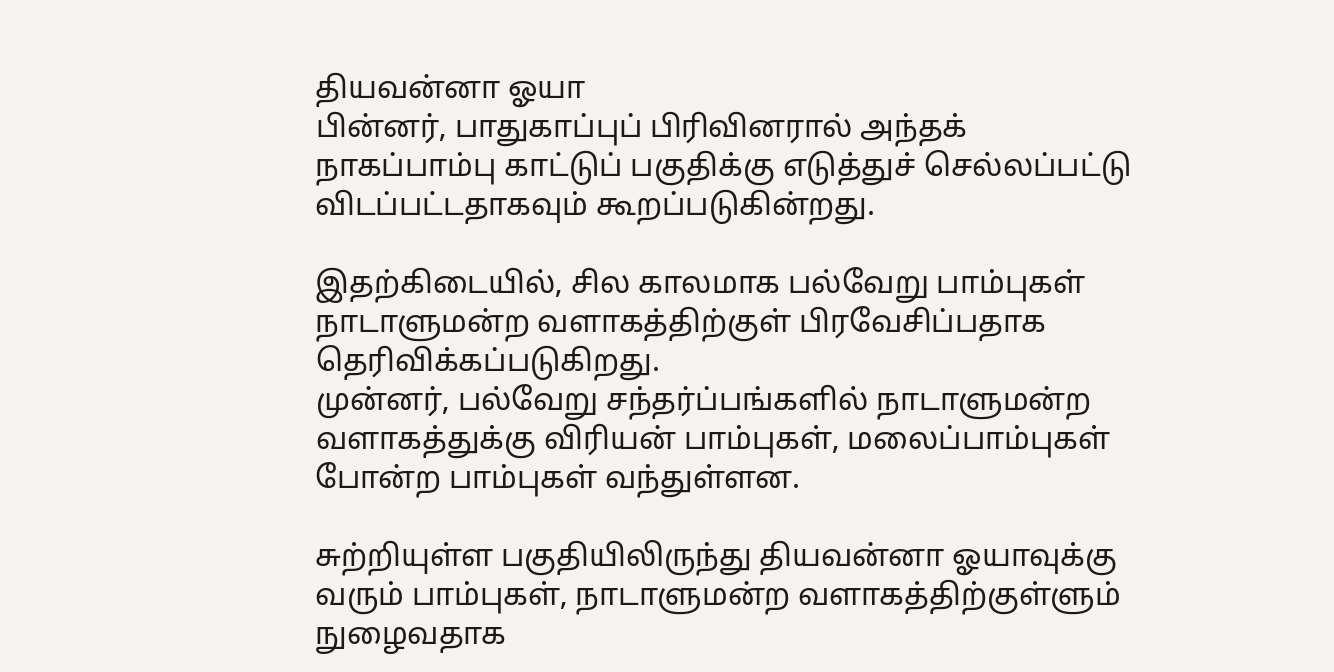தியவன்னா ஓயா
பின்னர், பாதுகாப்புப் பிரிவினரால் அந்தக் நாகப்பாம்பு காட்டுப் பகுதிக்கு எடுத்துச் செல்லப்பட்டு விடப்பட்டதாகவும் கூறப்படுகின்றது.

இதற்கிடையில், சில காலமாக பல்வேறு பாம்புகள் நாடாளுமன்ற வளாகத்திற்குள் பிரவேசிப்பதாக தெரிவிக்கப்படுகிறது.
முன்னர், பல்வேறு சந்தர்ப்பங்களில் நாடாளுமன்ற வளாகத்துக்கு விரியன் பாம்புகள், மலைப்பாம்புகள் போன்ற பாம்புகள் வந்துள்ளன.

சுற்றியுள்ள பகுதியிலிருந்து தியவன்னா ஓயாவுக்கு வரும் பாம்புகள், நாடாளுமன்ற வளாகத்திற்குள்ளும் நுழைவதாக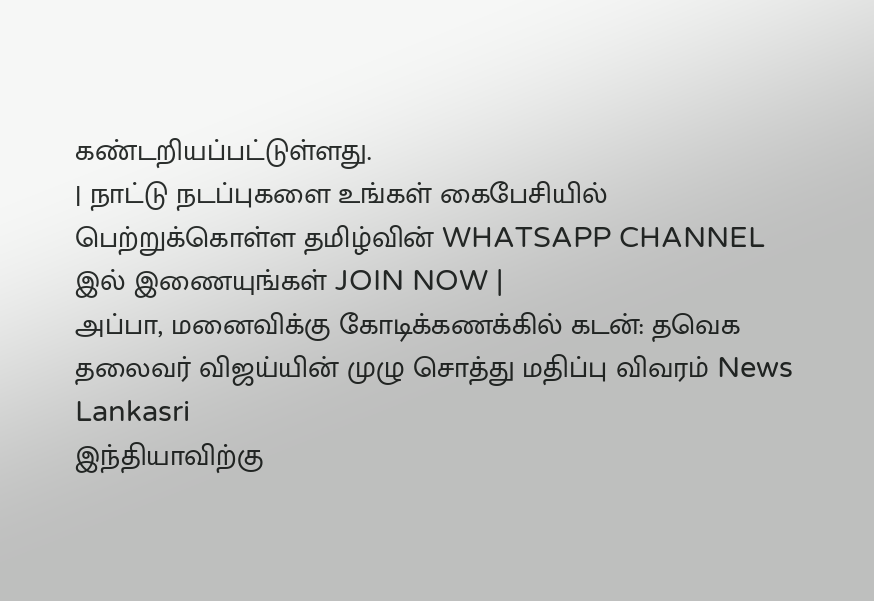கண்டறியப்பட்டுள்ளது.
| நாட்டு நடப்புகளை உங்கள் கைபேசியில் பெற்றுக்கொள்ள தமிழ்வின் WHATSAPP CHANNEL இல் இணையுங்கள் JOIN NOW |
அப்பா, மனைவிக்கு கோடிக்கணக்கில் கடன்: தவெக தலைவர் விஜய்யின் முழு சொத்து மதிப்பு விவரம் News Lankasri
இந்தியாவிற்கு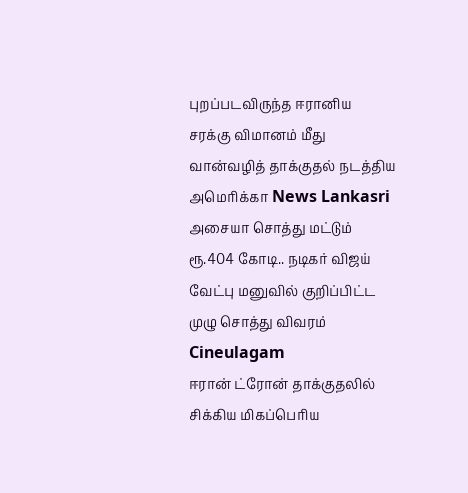புறப்படவிருந்த ஈரானிய சரக்கு விமானம் மீது வான்வழித் தாக்குதல் நடத்திய அமெரிக்கா News Lankasri
அசையா சொத்து மட்டும் ரூ.404 கோடி.. நடிகர் விஜய் வேட்பு மனுவில் குறிப்பிட்ட முழு சொத்து விவரம் Cineulagam
ஈரான் ட்ரோன் தாக்குதலில் சிக்கிய மிகப்பெரிய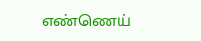எண்ணெய்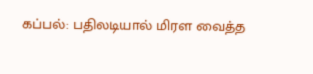கப்பல்: பதிலடியால் மிரள வைத்த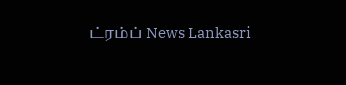ட்ரம்ப் News Lankasri